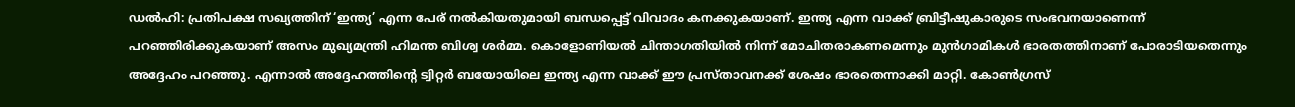ഡൽഹി: പ്രതിപക്ഷ സഖ്യത്തിന് ‘ഇന്ത്യ’ എന്ന പേര് നൽകിയതുമായി ബന്ധപ്പെട്ട് വിവാദം കനക്കുകയാണ്. ഇന്ത്യ എന്ന വാക്ക് ബ്രിട്ടീഷുകാരുടെ സംഭവനയാണെന്ന് പറഞ്ഞിരിക്കുകയാണ് അസം മുഖ്യമന്ത്രി ഹിമന്ത ബിശ്വ ശർമ്മ. കൊളോണിയൽ ചിന്താഗതിയിൽ നിന്ന് മോചിതരാകണമെന്നും മുൻഗാമികൾ ഭാരതത്തിനാണ് പോരാടിയതെന്നും അദ്ദേഹം പറഞ്ഞു. എന്നാൽ അദ്ദേഹത്തിന്റെ ട്വിറ്റർ ബയോയിലെ ഇന്ത്യ എന്ന വാക്ക് ഈ പ്രസ്താവനക്ക് ശേഷം ഭാരതെന്നാക്കി മാറ്റി. കോൺഗ്രസ്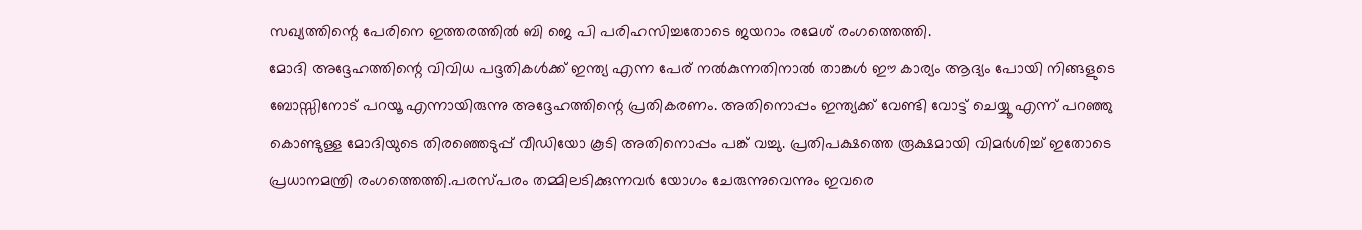സഖ്യത്തിന്റെ പേരിനെ ഇത്തരത്തിൽ ബി ജെ പി പരിഹസിച്ചതോടെ ജയറാം രമേശ് രംഗത്തെത്തി.
മോദി അദ്ദേഹത്തിന്റെ വിവിധ പദ്ദതികൾക്ക് ഇന്ത്യ എന്ന പേര് നൽകുന്നതിനാൽ താങ്കൾ ഈ കാര്യം ആദ്യം പോയി നിങ്ങളുടെ ബോസ്സിനോട് പറയൂ എന്നായിരുന്നു അദ്ദേഹത്തിന്റെ പ്രതികരണം. അതിനൊപ്പം ഇന്ത്യക്ക് വേണ്ടി വോട്ട് ചെയ്യൂ എന്ന് പറഞ്ഞു കൊണ്ടുള്ള മോദിയുടെ തിരഞ്ഞെടുപ്പ് വീഡിയോ കൂടി അതിനൊപ്പം പങ്ക് വച്ചു. പ്രതിപക്ഷത്തെ രൂക്ഷമായി വിമർശിച്ച് ഇതോടെ പ്രധാനമന്ത്രി രംഗത്തെത്തി.പരസ്പരം തമ്മിലടിക്കുന്നവർ യോഗം ചേരുന്നുവെന്നും ഇവരെ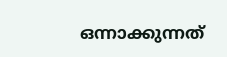ഒന്നാക്കുന്നത്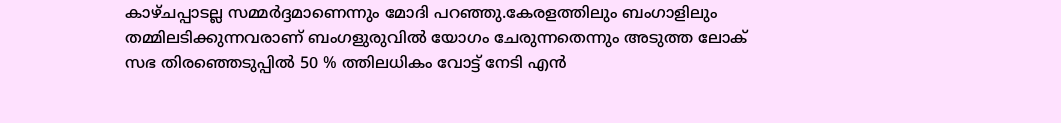കാഴ്ചപ്പാടല്ല സമ്മർദ്ദമാണെന്നും മോദി പറഞ്ഞു.കേരളത്തിലും ബംഗാളിലും തമ്മിലടിക്കുന്നവരാണ് ബംഗളുരുവിൽ യോഗം ചേരുന്നതെന്നും അടുത്ത ലോക് സഭ തിരഞ്ഞെടുപ്പിൽ 50 % ത്തിലധികം വോട്ട് നേടി എൻ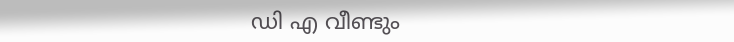ഡി എ വീണ്ടും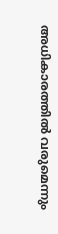അധികാരത്തിൽ വരുമെന്നും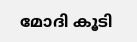മോദി കൂടി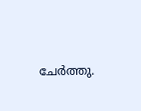ചേർത്തു.